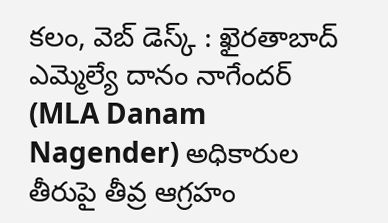కలం, వెబ్ డెస్క్ : ఖైరతాబాద్ ఎమ్మెల్యే దానం నాగేందర్ (MLA Danam Nagender) అధికారుల తీరుపై తీవ్ర ఆగ్రహం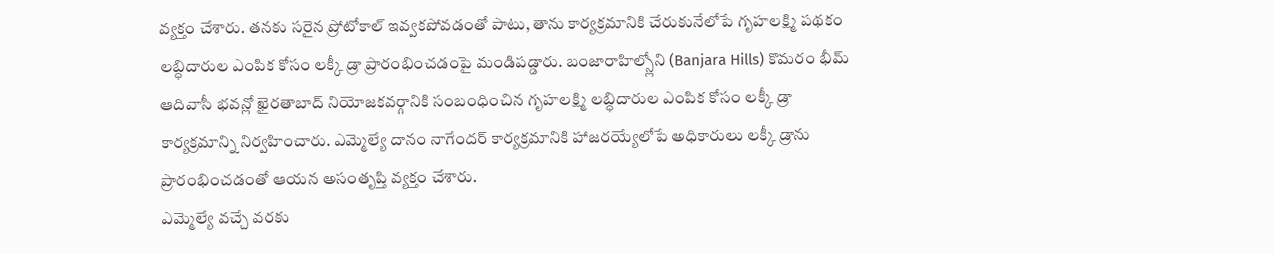వ్యక్తం చేశారు. తనకు సరైన ప్రోటోకాల్ ఇవ్వకపోవడంతో పాటు, తాను కార్యక్రమానికి చేరుకునేలోపే గృహలక్ష్మి పథకం లబ్ధిదారుల ఎంపిక కోసం లక్కీ డ్రా ప్రారంభించడంపై మండిపడ్డారు. బంజారాహిల్స్లోని (Banjara Hills) కొమరం భీమ్ ఆదివాసీ భవన్లో ఖైరతాబాద్ నియోజకవర్గానికి సంబంధించిన గృహలక్ష్మి లబ్ధిదారుల ఎంపిక కోసం లక్కీ డ్రా కార్యక్రమాన్ని నిర్వహించారు. ఎమ్మెల్యే దానం నాగేందర్ కార్యక్రమానికి హాజరయ్యేలోపే అధికారులు లక్కీ డ్రాను ప్రారంభించడంతో ఆయన అసంతృప్తి వ్యక్తం చేశారు.
ఎమ్మెల్యే వచ్చే వరకు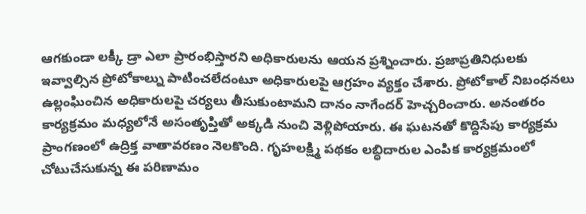ఆగకుండా లక్కీ డ్రా ఎలా ప్రారంభిస్తారని అధికారులను ఆయన ప్రశ్నించారు. ప్రజాప్రతినిధులకు ఇవ్వాల్సిన ప్రోటోకాల్ను పాటించలేదంటూ అధికారులపై ఆగ్రహం వ్యక్తం చేశారు. ప్రోటోకాల్ నిబంధనలు ఉల్లంఘించిన అధికారులపై చర్యలు తీసుకుంటామని దానం నాగేందర్ హెచ్చరించారు. అనంతరం కార్యక్రమం మధ్యలోనే అసంతృప్తితో అక్కడి నుంచి వెళ్లిపోయారు. ఈ ఘటనతో కొద్దిసేపు కార్యక్రమ ప్రాంగణంలో ఉద్రిక్త వాతావరణం నెలకొంది. గృహలక్ష్మి పథకం లబ్ధిదారుల ఎంపిక కార్యక్రమంలో చోటుచేసుకున్న ఈ పరిణామం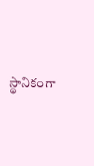స్థానికంగా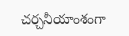చర్చనీయాంశంగా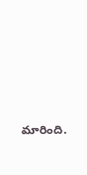మారింది.